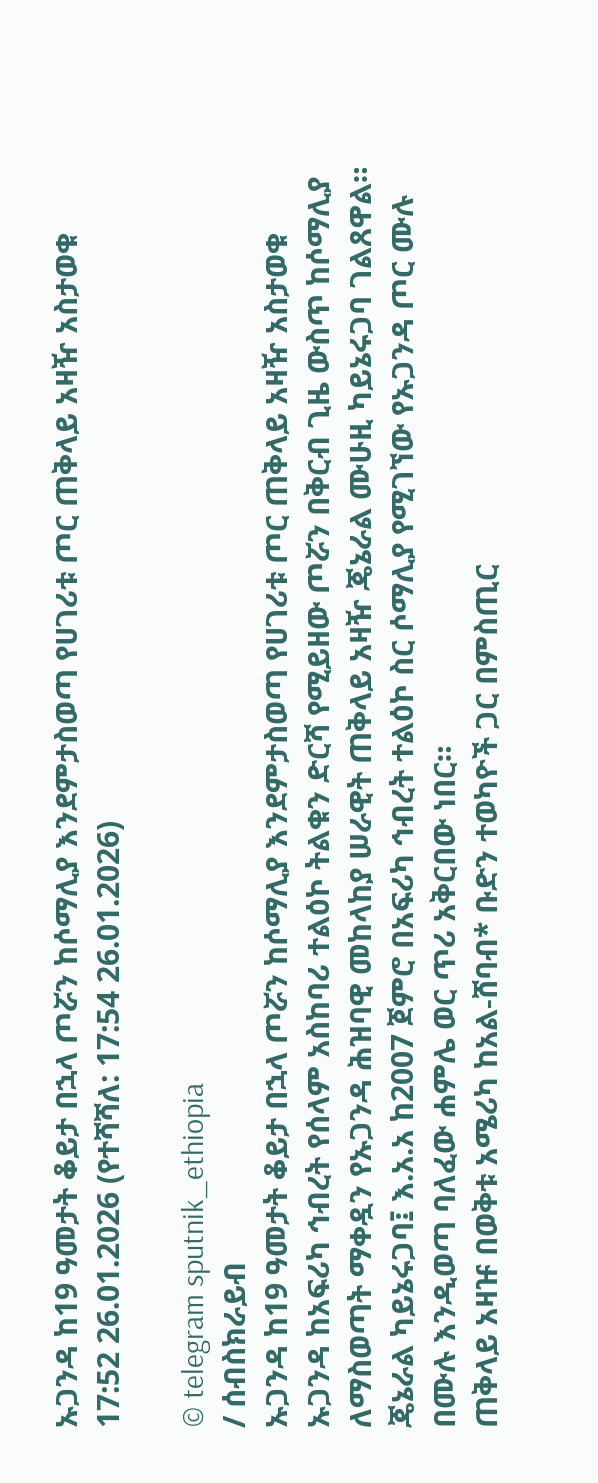ኡጋንዳ ከ19 ዓመታት ቆይታ በኋላ ጦሯን ከሶማሊያ እንደምታስወጣ የሀገሪቱ ጦር ጠቅላይ አዛዥ አስታወቁ
17:52 26.01.2026 (የተሻሻለ: 17:54 26.01.2026)

© telegram sputnik_ethiopia
/ ሰብስክራይብ
ኡጋንዳ ከ19 ዓመታት ቆይታ በኋላ ጦሯን ከሶማሊያ እንደምታስወጣ የሀገሪቱ ጦር ጠቅላይ አዛዥ አስታወቁ
ኡጋንዳ ከአፍሪካ ኅብረት የሰላም አስከባሪ ተልዕኮ ትልቁን ድርሻ የሚይዘው ጦሯን በቅርብ ጊዜ ውስጥ ከሶማሊያ ለማስወጣት ማቀዷን የኡጋንዳ ሕዝባዊ መከላከያ ሠራዊት ጠቅላይ አዛዥ ጄኔራል ሙሁዚ ካይኔሩጋባ ገልጸዋል።
ጄኔራል ካይኔሩጋባ፤ እ.አ.አ ከ2007 ጀምሮ በአፍሪካ ኅብረት ተልዕኮ ስር ሶማሊያ የሚገኘው የኡጋንዳ ጦር ሙሉ በሙሉ እንዲወጣ ባለፈው ሐምሌ ወር ጥሪ አቅርበው ነበር።
ጠቅላይ አዛዡ በወቅቱ አሜሪካ ከአል-ሸባብ* ቡድን ተወካዮች ጋር በምስጢር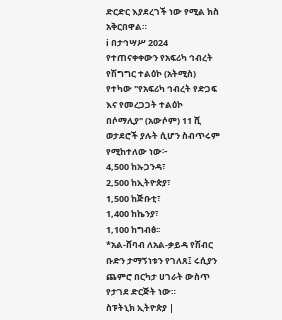ድርድር እያደረገች ነው የሚል ክስ አቅርበዋል።
ℹ በታኅሣሥ 2024 የተጠናቀቀውን የአፍሪካ ኅብረት የሽግግር ተልዕኮ (አትሚስ) የተካው "የአፍሪካ ኅብረት የድጋፍ እና የመረጋጋት ተልዕኮ በሶማሊያ" (አውሶም) 11 ሺ ወታደሮች ያሉት ሲሆን ስብጥሩም የሚከተለው ነው፦
4,500 ከኡጋንዳ፣
2,500 ከኢትዮጵያ፣
1,500 ከጅቡቲ፣
1,400 ከኬንያ፣
1,100 ከግብፅ፡፡
*አል-ሸባብ ለአል-ቃይዳ የሽብር ቡድን ታማኝነቱን የገለጸ፤ ሩሲያን ጨምሮ በርካታ ሀገራት ውስጥ የታገደ ድርጅት ነው።
ስፑትኒክ ኢትዮጵያ |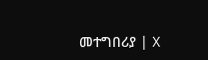መተግበሪያ | X